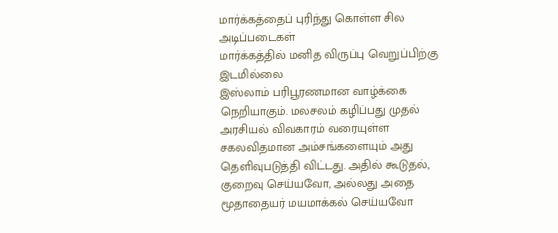மார்க்கத்தைப் புரிந்து கொள்ள சில அடிப்படைகள்
மார்க்கத்தில் மனித விருப்பு வெறுப்பிற்கு இடமில்லை
இஸ்லாம் பரிபூரணமான வாழ்க்கை நெறியாகும். மலசலம் கழிப்பது முதல் அரசியல் விவகாரம் வரையுள்ள சகலவிதமான அம்சங்களையும் அது தெளிவுபடுத்தி விட்டது. அதில் கூடுதல், குறைவு செய்யவோ, அல்லது அதை மூதாதையர் மயமாக்கல் செய்யவோ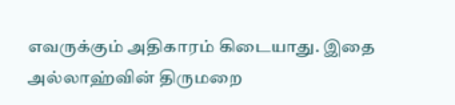எவருக்கும் அதிகாரம் கிடையாது. இதை அல்லாஹ்வின் திருமறை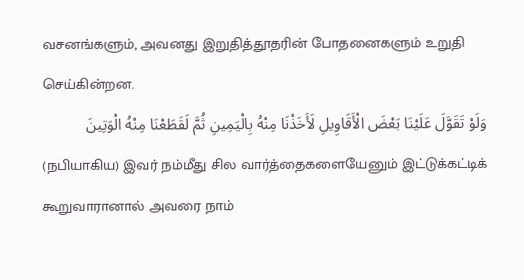வசனங்களும், அவனது இறுதித்தூதரின் போதனைகளும் உறுதி செய்கின்றன.
وَلَوْ تَقَوَّلَ عَلَيْنَا بَعْضَ الْأَقَاوِيلِ لَأَخَذْنَا مِنْهُ بِالْيَمِينِ ثُمَّ لَقَطَعْنَا مِنْهُ الْوَتِينَ
(நபியாகிய) இவர் நம்மீது சில வார்த்தைகளையேனும் இட்டுக்கட்டிக் கூறுவாரானால் அவரை நாம்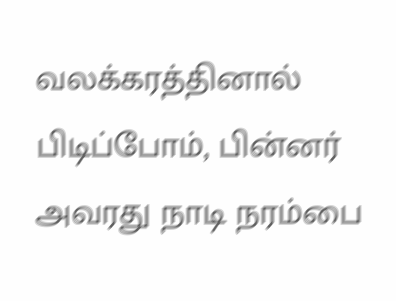வலக்கரத்தினால் பிடிப்போம், பின்னர் அவரது நாடி நரம்பை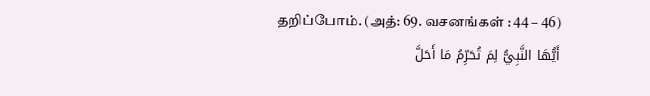தறிப்போம். (அத்: 69. வசனங்கள் : 44 – 46)
أَيُّهَا النَّبِيُّ لِمَ تُحَرِّمُ مَا أَحَلَّ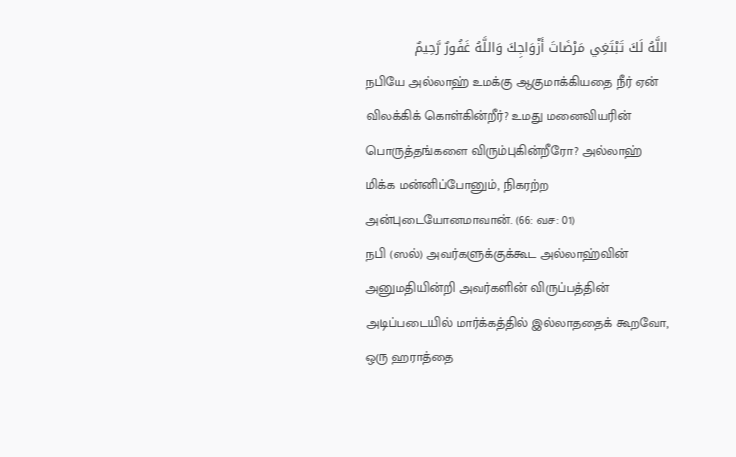اللَّهُ لَكَ تَبْتَغِي مَرْضَاتَ أَزْوَاجِكَ وَاللَّهُ غَفُورٌ رَّحِيمٌ
நபியே அல்லாஹ் உமக்கு ஆகுமாக்கியதை நீர் ஏன் விலக்கிக் கொள்கின்றீர்? உமது மனைவியரின் பொருத்தங்களை விரும்புகின்றீரோ? அல்லாஹ் மிக்க மன்னிப்போனும், நிகரற்ற அன்புடையோனமாவான். (66: வச: 01)
நபி (ஸல்) அவர்களுக்குக்கூட அல்லாஹ்வின் அனுமதியின்றி அவர்களின் விருப்பத்தின் அடிப்படையில் மார்க்கத்தில் இல்லாததைக் கூறவோ, ஒரு ஹராத்தை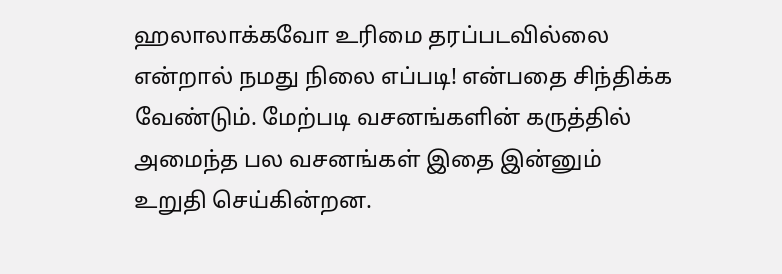ஹலாலாக்கவோ உரிமை தரப்படவில்லை என்றால் நமது நிலை எப்படி! என்பதை சிந்திக்க வேண்டும். மேற்படி வசனங்களின் கருத்தில் அமைந்த பல வசனங்கள் இதை இன்னும் உறுதி செய்கின்றன.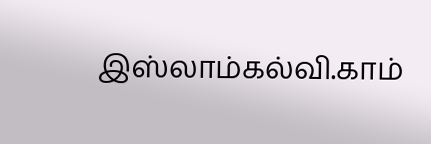இஸ்லாம்கல்வி.காம்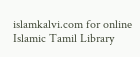islamkalvi.com for online Islamic Tamil Library